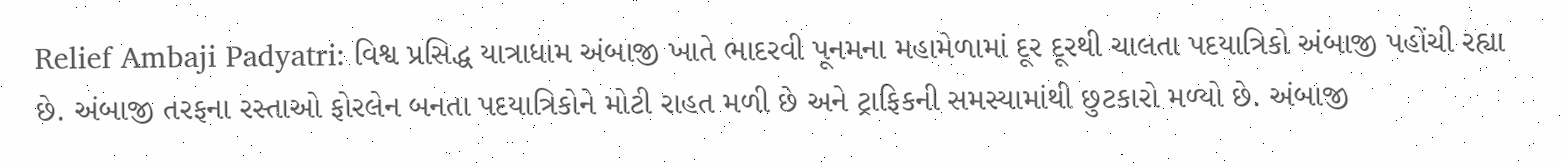Relief Ambaji Padyatri: વિશ્વ પ્રસિદ્ધ યાત્રાધામ અંબાજી ખાતે ભાદરવી પૂનમના મહામેળામાં દૂર દૂરથી ચાલતા પદયાત્રિકો અંબાજી પહોંચી રહ્યા છે. અંબાજી તરફના રસ્તાઓ ફોરલેન બનતા પદયાત્રિકોને મોટી રાહત મળી છે અને ટ્રાફિકની સમસ્યામાંથી છુટકારો મળ્યો છે. અંબાજી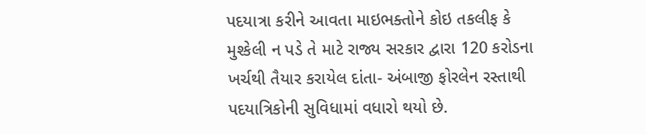પદયાત્રા કરીને આવતા માઇભક્તોને કોઇ તકલીફ કે મુશ્કેલી ન પડે તે માટે રાજ્ય સરકાર દ્વારા 120 કરોડના ખર્ચથી તૈયાર કરાયેલ દાંતા- અંબાજી ફોરલેન રસ્તાથી પદયાત્રિકોની સુવિધામાં વધારો થયો છે.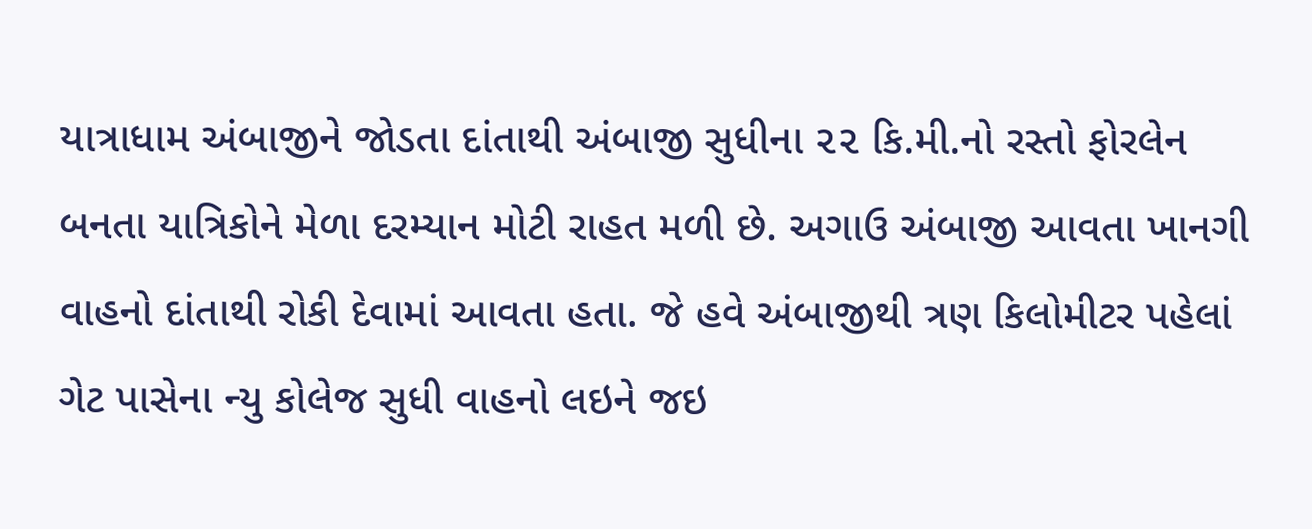યાત્રાધામ અંબાજીને જોડતા દાંતાથી અંબાજી સુધીના ૨૨ કિ.મી.નો રસ્તો ફોરલેન બનતા યાત્રિકોને મેળા દરમ્યાન મોટી રાહત મળી છે. અગાઉ અંબાજી આવતા ખાનગી વાહનો દાંતાથી રોકી દેવામાં આવતા હતા. જે હવે અંબાજીથી ત્રણ કિલોમીટર પહેલાં ગેટ પાસેના ન્યુ કોલેજ સુધી વાહનો લઇને જઇ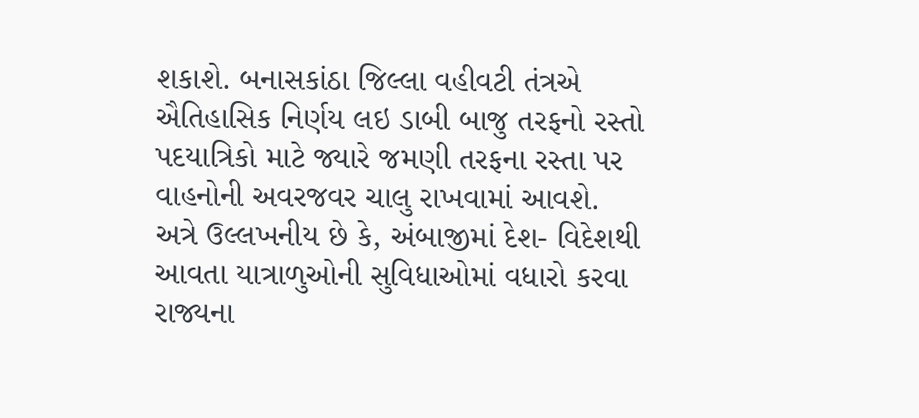શકાશે. બનાસકાંઠા જિલ્લા વહીવટી તંત્રએ ઐતિહાસિક નિર્ણય લઇ ડાબી બાજુ તરફનો રસ્તો પદયાત્રિકો માટે જ્યારે જમણી તરફના રસ્તા પર વાહનોની અવરજવર ચાલુ રાખવામાં આવશે.
અત્રે ઉલ્લખનીય છે કે, અંબાજીમાં દેશ- વિદેશથી આવતા યાત્રાળુઓની સુવિધાઓમાં વધારો કરવા રાજ્યના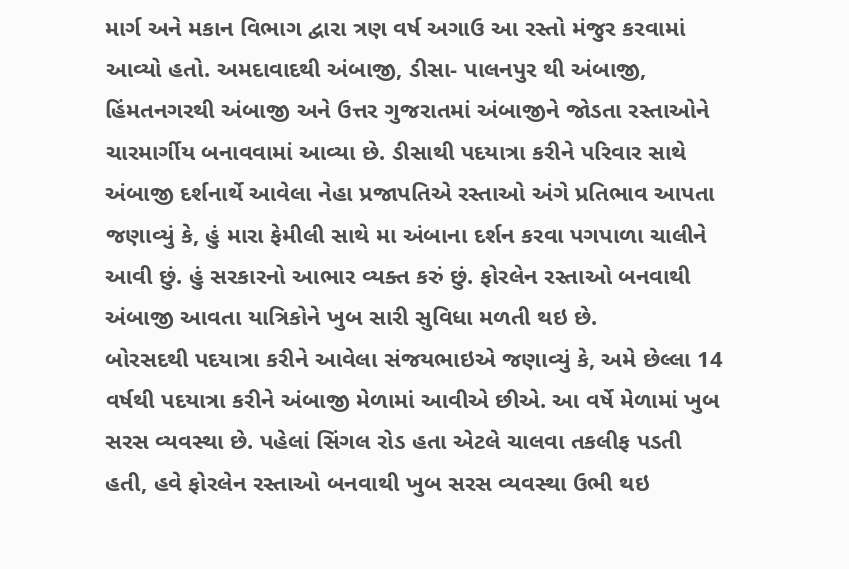માર્ગ અને મકાન વિભાગ દ્વારા ત્રણ વર્ષ અગાઉ આ રસ્તો મંજુર કરવામાં આવ્યો હતો. અમદાવાદથી અંબાજી, ડીસા- પાલનપુર થી અંબાજી, હિંમતનગરથી અંબાજી અને ઉત્તર ગુજરાતમાં અંબાજીને જોડતા રસ્તાઓને ચારમાર્ગીય બનાવવામાં આવ્યા છે. ડીસાથી પદયાત્રા કરીને પરિવાર સાથે અંબાજી દર્શનાર્થે આવેલા નેહા પ્રજાપતિએ રસ્તાઓ અંગે પ્રતિભાવ આપતા જણાવ્યું કે, હું મારા ફેમીલી સાથે મા અંબાના દર્શન કરવા પગપાળા ચાલીને આવી છું. હું સરકારનો આભાર વ્યક્ત કરું છું. ફોરલેન રસ્તાઓ બનવાથી અંબાજી આવતા યાત્રિકોને ખુબ સારી સુવિધા મળતી થઇ છે.
બોરસદથી પદયાત્રા કરીને આવેલા સંજયભાઇએ જણાવ્યું કે, અમે છેલ્લા 14 વર્ષથી પદયાત્રા કરીને અંબાજી મેળામાં આવીએ છીએ. આ વર્ષે મેળામાં ખુબ સરસ વ્યવસ્થા છે. પહેલાં સિંગલ રોડ હતા એટલે ચાલવા તકલીફ પડતી હતી, હવે ફોરલેન રસ્તાઓ બનવાથી ખુબ સરસ વ્યવસ્થા ઉભી થઇ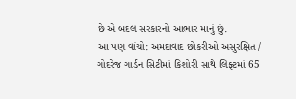છે એ બદલ સરકારનો આભાર માનું છું.
આ પણ વાંચો: અમદાવાદ છોકરીઓ અસુરક્ષિત / ગોદરેજ ગાર્ડન સિટીમાં કિશોરી સાથે લિફ્ટમાં 65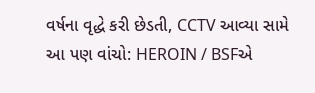વર્ષના વૃદ્ધે કરી છેડતી, CCTV આવ્યા સામે
આ પણ વાંચો: HEROIN / BSFએ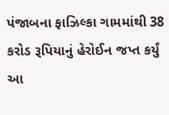પંજાબના ફાઝિલ્કા ગામમાંથી 38 કરોડ રૂપિયાનું હેરોઈન જપ્ત કર્યું
આ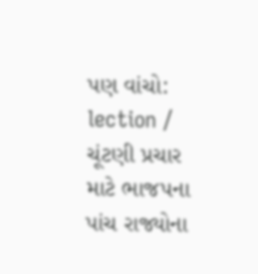પણ વાંચો: lection / ચૂંટણી પ્રચાર માટે ભાજપના પાંચ રાજ્યોના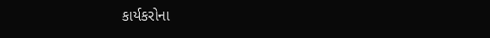કાર્યકરોના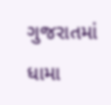ગુજરાતમાં ધામા